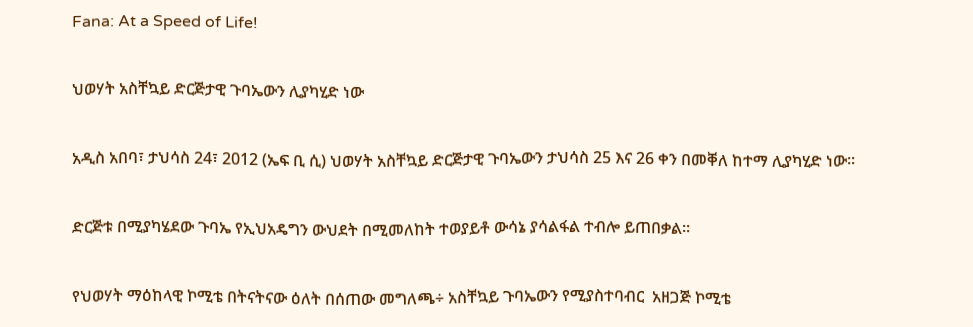Fana: At a Speed of Life!

ህወሃት አስቸኳይ ድርጅታዊ ጉባኤውን ሊያካሂድ ነው

አዲስ አበባ፣ ታህሳስ 24፣ 2012 (ኤፍ ቢ ሲ) ህወሃት አስቸኳይ ድርጅታዊ ጉባኤውን ታህሳስ 25 እና 26 ቀን በመቐለ ከተማ ሊያካሂድ ነው፡፡

ድርጅቱ በሚያካሄደው ጉባኤ የኢህአዴግን ውህደት በሚመለከት ተወያይቶ ውሳኔ ያሳልፋል ተብሎ ይጠበቃል፡፡

የህወሃት ማዕከላዊ ኮሚቴ በትናትናው ዕለት በሰጠው መግለጫ÷ አስቸኳይ ጉባኤውን የሚያስተባብር  አዘጋጅ ኮሚቴ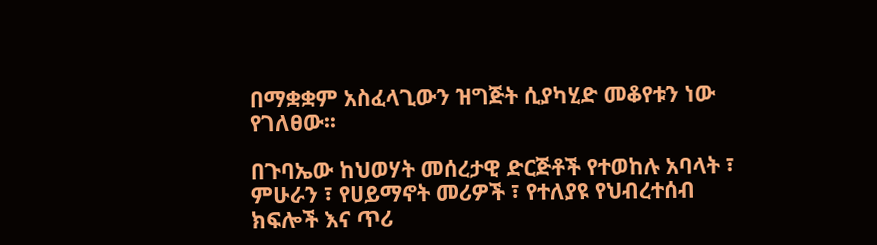በማቋቋም አስፈላጊውን ዝግጅት ሲያካሂድ መቆየቱን ነው የገለፀው፡፡

በጉባኤው ከህወሃት መሰረታዊ ድርጅቶች የተወከሉ አባላት ፣ ምሁራን ፣ የሀይማኖት መሪዎች ፣ የተለያዩ የህብረተሰብ ክፍሎች እና ጥሪ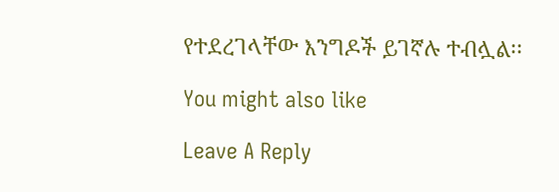የተደረገላቸው እንግዶች ይገኛሉ ተብሏል፡፡

You might also like

Leave A Reply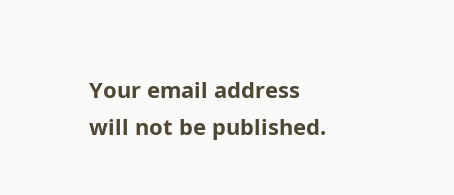Your email address will not be published.